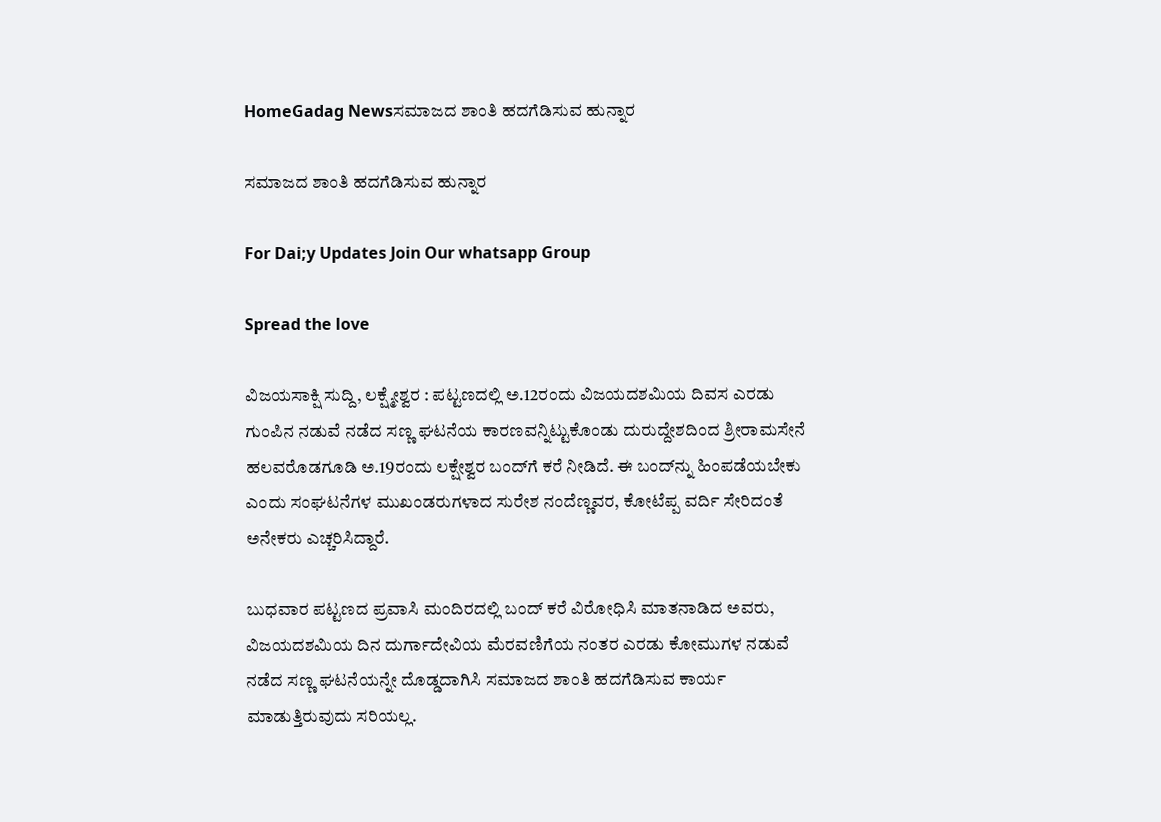HomeGadag Newsಸಮಾಜದ ಶಾಂತಿ ಹದಗೆಡಿಸುವ ಹುನ್ನಾರ

ಸಮಾಜದ ಶಾಂತಿ ಹದಗೆಡಿಸುವ ಹುನ್ನಾರ

For Dai;y Updates Join Our whatsapp Group

Spread the love

ವಿಜಯಸಾಕ್ಷಿ ಸುದ್ದಿ, ಲಕ್ಷ್ಮೇಶ್ವರ : ಪಟ್ಟಣದಲ್ಲಿ ಅ.12ರಂದು ವಿಜಯದಶಮಿಯ ದಿವಸ ಎರಡು ಗುಂಪಿನ ನಡುವೆ ನಡೆದ ಸಣ್ಣ ಘಟನೆಯ ಕಾರಣವನ್ನಿಟ್ಟುಕೊಂಡು ದುರುದ್ದೇಶದಿಂದ ಶ್ರೀರಾಮಸೇನೆ ಹಲವರೊಡಗೂಡಿ ಅ.19ರಂದು ಲಕ್ಷೇಶ್ವರ ಬಂದ್‌ಗೆ ಕರೆ ನೀಡಿದೆ. ಈ ಬಂದ್‌ನ್ನು ಹಿಂಪಡೆಯಬೇಕು ಎಂದು ಸಂಘಟನೆಗಳ ಮುಖಂಡರುಗಳಾದ ಸುರೇಶ ನಂದೆಣ್ಣವರ, ಕೋಟೆಪ್ಪ ವರ್ದಿ ಸೇರಿದಂತೆ ಅನೇಕರು ಎಚ್ಚರಿಸಿದ್ದಾರೆ.

ಬುಧವಾರ ಪಟ್ಟಣದ ಪ್ರವಾಸಿ ಮಂದಿರದಲ್ಲಿ ಬಂದ್ ಕರೆ ವಿರೋಧಿಸಿ ಮಾತನಾಡಿದ ಅವರು, ವಿಜಯದಶಮಿಯ ದಿನ ದುರ್ಗಾದೇವಿಯ ಮೆರವಣಿಗೆಯ ನಂತರ ಎರಡು ಕೋಮುಗಳ ನಡುವೆ ನಡೆದ ಸಣ್ಣ ಘಟನೆಯನ್ನೇ ದೊಡ್ಡದಾಗಿಸಿ ಸಮಾಜದ ಶಾಂತಿ ಹದಗೆಡಿಸುವ ಕಾರ್ಯ ಮಾಡುತ್ತಿರುವುದು ಸರಿಯಲ್ಲ.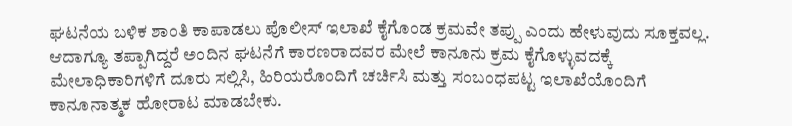ಘಟನೆಯ ಬಳಿಕ ಶಾಂತಿ ಕಾಪಾಡಲು ಪೊಲೀಸ್ ಇಲಾಖೆ ಕೈಗೊಂಡ ಕ್ರಮವೇ ತಪ್ಪು ಎಂದು ಹೇಳುವುದು ಸೂಕ್ತವಲ್ಲ. ಆದಾಗ್ಯೂ ತಪ್ಪಾಗಿದ್ದರೆ ಅಂದಿನ ಘಟನೆಗೆ ಕಾರಣರಾದವರ ಮೇಲೆ ಕಾನೂನು ಕ್ರಮ ಕೈಗೊಳ್ಳುವದಕ್ಕೆ ಮೇಲಾಧಿಕಾರಿಗಳಿಗೆ ದೂರು ಸಲ್ಲಿಸಿ, ಹಿರಿಯರೊಂದಿಗೆ ಚರ್ಚಿಸಿ ಮತ್ತು ಸಂಬಂಧಪಟ್ಟ ಇಲಾಖೆಯೊಂದಿಗೆ ಕಾನೂನಾತ್ಮಕ ಹೋರಾಟ ಮಾಡಬೇಕು.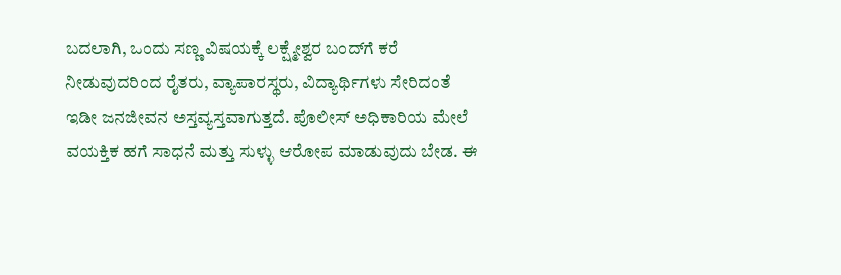ಬದಲಾಗಿ, ಒಂದು ಸಣ್ಣ ವಿಷಯಕ್ಕೆ ಲಕ್ಷ್ಮೇಶ್ವರ ಬಂದ್‌ಗೆ ಕರೆ ನೀಡುವುದರಿಂದ ರೈತರು, ವ್ಯಾಪಾರಸ್ಥರು, ವಿದ್ಯಾರ್ಥಿಗಳು ಸೇರಿದಂತೆ ಇಡೀ ಜನಜೀವನ ಅಸ್ತವ್ಯಸ್ತವಾಗುತ್ತದೆ. ಪೊಲೀಸ್ ಅಧಿಕಾರಿಯ ಮೇಲೆ ವಯಕ್ತಿಕ ಹಗೆ ಸಾಧನೆ ಮತ್ತು ಸುಳ್ಳು ಆರೋಪ ಮಾಡುವುದು ಬೇಡ. ಈ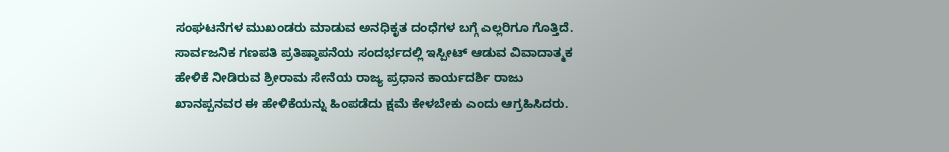ಸಂಘಟನೆಗಳ ಮುಖಂಡರು ಮಾಡುವ ಅನಧಿಕೃತ ದಂಧೆಗಳ ಬಗ್ಗೆ ಎಲ್ಲರಿಗೂ ಗೊತ್ತಿದೆ. ಸಾರ್ವಜನಿಕ ಗಣಪತಿ ಪ್ರತಿಷ್ಠಾಪನೆಯ ಸಂದರ್ಭದಲ್ಲಿ ಇಸ್ಪೀಟ್ ಆಡುವ ವಿವಾದಾತ್ಮಕ ಹೇಳಿಕೆ ನೀಡಿರುವ ಶ್ರೀರಾಮ ಸೇನೆಯ ರಾಜ್ಯ ಪ್ರಧಾನ ಕಾರ್ಯದರ್ಶಿ ರಾಜು ಖಾನಪ್ಪನವರ ಈ ಹೇಳಿಕೆಯನ್ನು ಹಿಂಪಡೆದು ಕ್ಷಮೆ ಕೇಳಬೇಕು ಎಂದು ಆಗ್ರಹಿಸಿದರು.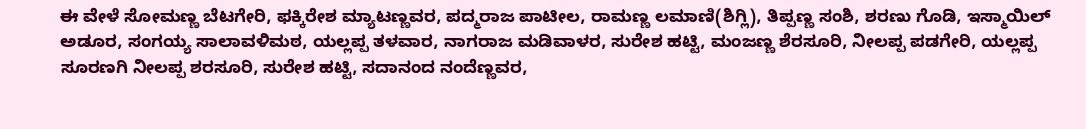ಈ ವೇಳೆ ಸೋಮಣ್ಣ ಬೆಟಗೇರಿ, ಫಕ್ಕಿರೇಶ ಮ್ಯಾಟಣ್ಣವರ, ಪದ್ಮರಾಜ ಪಾಟೀಲ, ರಾಮಣ್ಣ ಲಮಾಣಿ(ಶಿಗ್ಲಿ), ತಿಪ್ಪಣ್ಣ ಸಂಶಿ, ಶರಣು ಗೊಡಿ, ಇಸ್ಮಾಯಿಲ್ ಅಡೂರ, ಸಂಗಯ್ಯ ಸಾಲಾವಳಿಮಠ, ಯಲ್ಲಪ್ಪ ತಳವಾರ, ನಾಗರಾಜ ಮಡಿವಾಳರ, ಸುರೇಶ ಹಟ್ಟಿ, ಮಂಜಣ್ಣ ಶೆರಸೂರಿ, ನೀಲಪ್ಪ ಪಡಗೇರಿ, ಯಲ್ಲಪ್ಪ ಸೂರಣಗಿ ನೀಲಪ್ಪ ಶರಸೂರಿ, ಸುರೇಶ ಹಟ್ಟಿ, ಸದಾನಂದ ನಂದೆಣ್ಣವರ,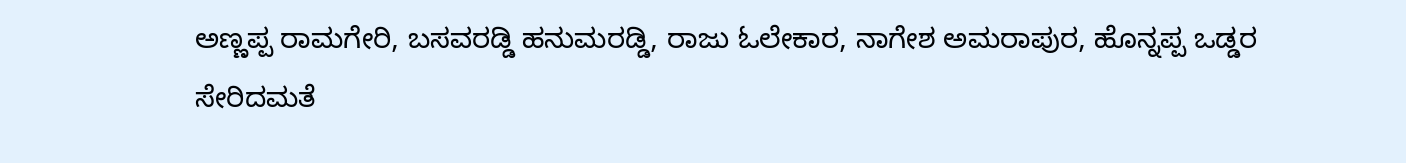ಅಣ್ಣಪ್ಪ ರಾಮಗೇರಿ, ಬಸವರಡ್ಡಿ ಹನುಮರಡ್ಡಿ, ರಾಜು ಓಲೇಕಾರ, ನಾಗೇಶ ಅಮರಾಪುರ, ಹೊನ್ನಪ್ಪ ಒಡ್ಡರ ಸೇರಿದಮತೆ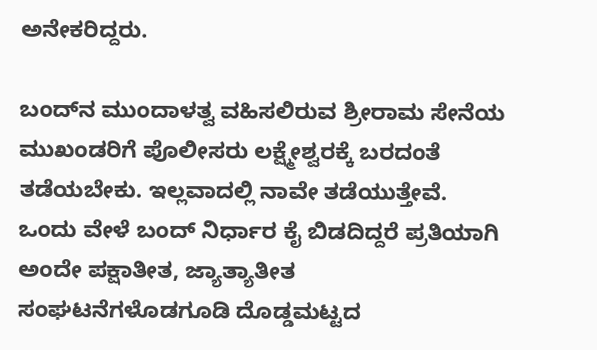ಅನೇಕರಿದ್ದರು.

ಬಂದ್‌ನ ಮುಂದಾಳತ್ವ ವಹಿಸಲಿರುವ ಶ್ರೀರಾಮ ಸೇನೆಯ ಮುಖಂಡರಿಗೆ ಪೊಲೀಸರು ಲಕ್ಷ್ಮೇಶ್ವರಕ್ಕೆ ಬರದಂತೆ ತಡೆಯಬೇಕು. ಇಲ್ಲವಾದಲ್ಲಿ ನಾವೇ ತಡೆಯುತ್ತೇವೆ. ಒಂದು ವೇಳೆ ಬಂದ್ ನಿರ್ಧಾರ ಕೈ ಬಿಡದಿದ್ದರೆ ಪ್ರತಿಯಾಗಿ ಅಂದೇ ಪಕ್ಷಾತೀತ, ಜ್ಯಾತ್ಯಾತೀತ ಸಂಘಟನೆಗಳೊಡಗೂಡಿ ದೊಡ್ಡಮಟ್ಟದ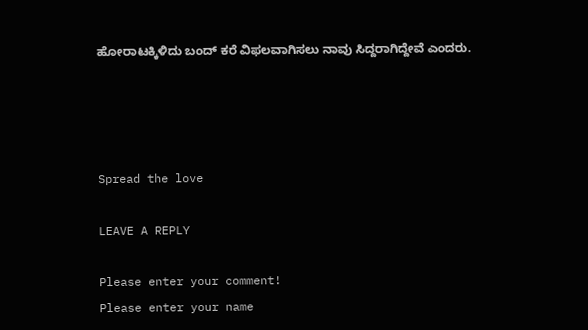ಹೋರಾಟಕ್ಕಿಳಿದು ಬಂದ್ ಕರೆ ವಿಫಲವಾಗಿಸಲು ನಾವು ಸಿದ್ದರಾಗಿದ್ದೇವೆ ಎಂದರು.




Spread the love

LEAVE A REPLY

Please enter your comment!
Please enter your name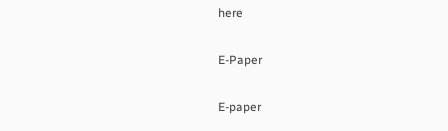here

E-Paper

E-paper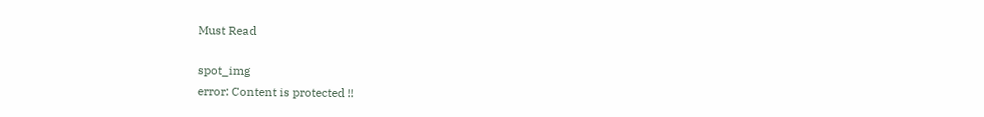Must Read

spot_img
error: Content is protected !!